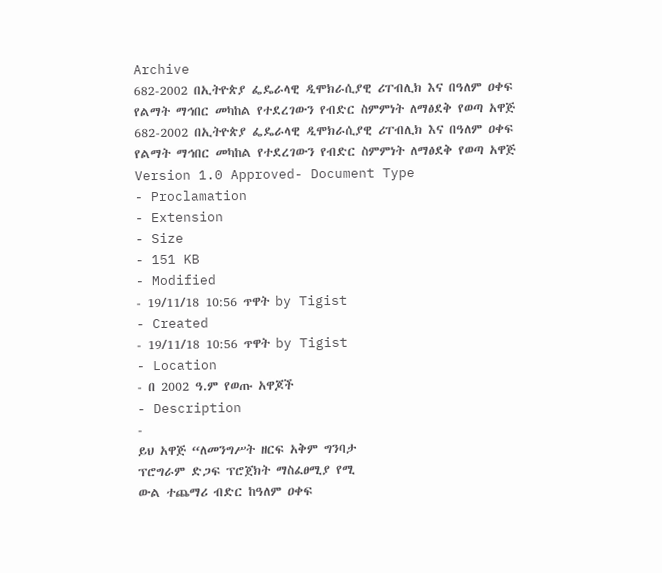Archive
682-2002 በኢትዮጵያ ፌዴራላዊ ዲሞክራሲያዊ ሪፐብሊክ እና በዓለም ዐቀፍ የልማት ማኅበር መካከል የተደረገውን የብድር ስምምነት ለማፅደቅ የወጣ አዋጅ
682-2002 በኢትዮጵያ ፌዴራላዊ ዲሞክራሲያዊ ሪፐብሊክ እና በዓለም ዐቀፍ የልማት ማኅበር መካከል የተደረገውን የብድር ስምምነት ለማፅደቅ የወጣ አዋጅ
Version 1.0 Approved- Document Type
- Proclamation
- Extension
- Size
- 151 KB
- Modified
- 19/11/18 10:56 ጥዋት by Tigist
- Created
- 19/11/18 10:56 ጥዋት by Tigist
- Location
- በ 2002 ዓ.ም የወጡ አዋጆች
- Description
-
ይህ አዋጅ “ለመንግሥት ዘርፍ አቅም ግንባታ
ፕሮግራም ድጋፍ ፕሮጀክት ማስፈፀሚያ የሚ
ውል ተጨማሪ ብድር ከዓለም ዐቀፍ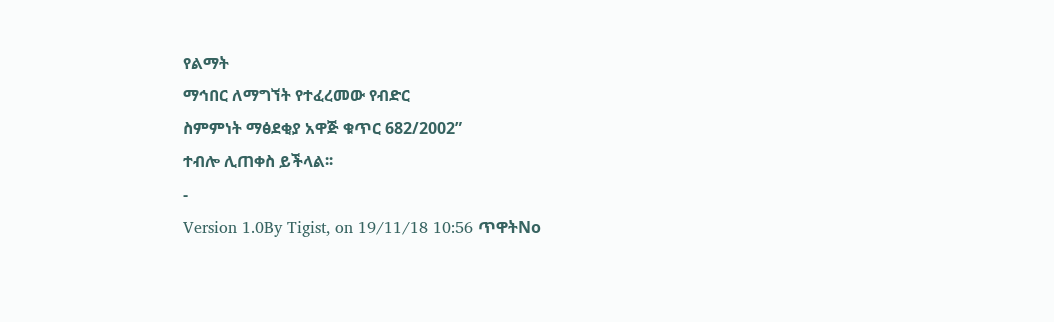የልማት
ማኅበር ለማግኘት የተፈረመው የብድር
ስምምነት ማፅደቂያ አዋጅ ቁጥር 682/2002”
ተብሎ ሊጠቀስ ይችላል፡፡
-
Version 1.0By Tigist, on 19/11/18 10:56 ጥዋትNo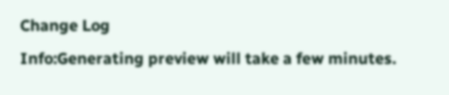Change Log
Info:Generating preview will take a few minutes.